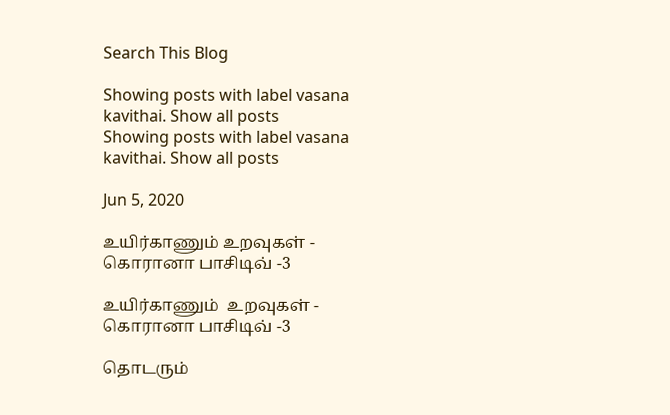Search This Blog

Showing posts with label vasana kavithai. Show all posts
Showing posts with label vasana kavithai. Show all posts

Jun 5, 2020

உயிர்காணும் உறவுகள் - கொரானா பாசிடிவ் -3

உயிர்காணும்  உறவுகள் - கொரானா பாசிடிவ் -3

தொடரும்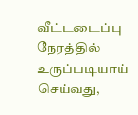வீட்டடைப்பு நேரத்தில் உருப்படியாய் செய்வது,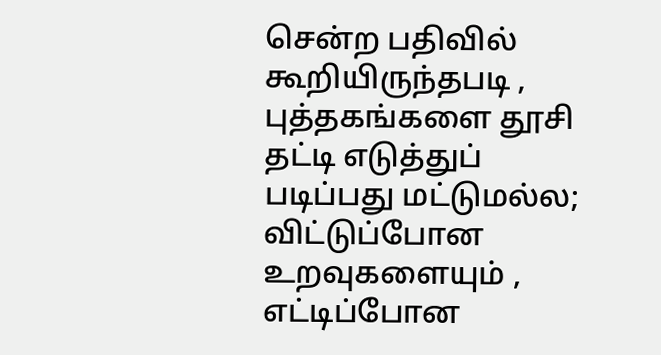சென்ற பதிவில் கூறியிருந்தபடி , புத்தகங்களை தூசி தட்டி எடுத்துப் படிப்பது மட்டுமல்ல; விட்டுப்போன உறவுகளையும் , எட்டிப்போன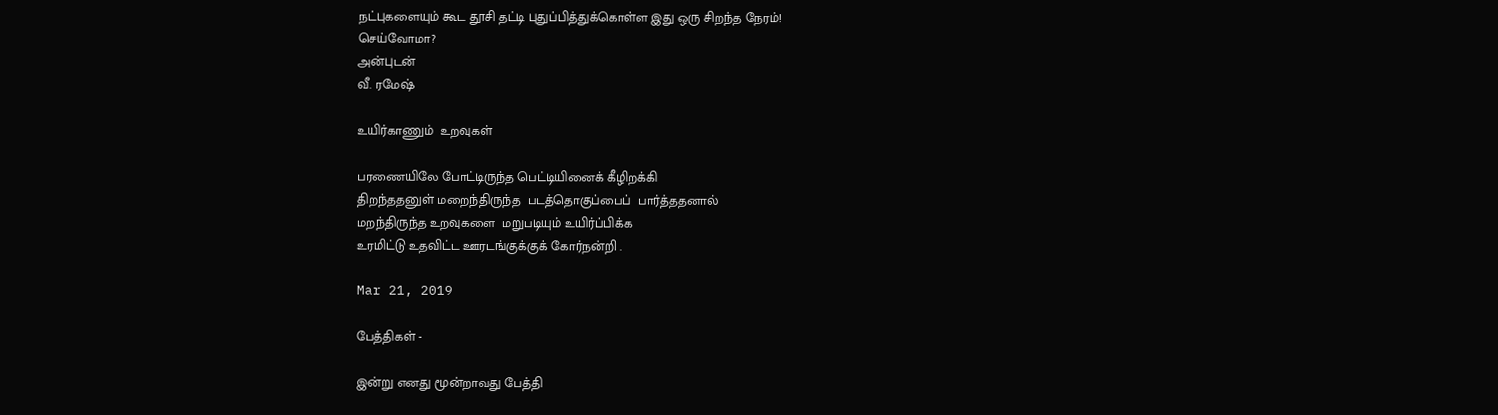நட்புகளையும் கூட தூசி தட்டி புதுப்பித்துக்கொள்ள இது ஒரு சிறந்த நேரம்!
செய்வோமா?
அன்புடன்
வீ. ரமேஷ்

உயிர்காணும்  உறவுகள்

பரணையிலே போட்டிருந்த பெட்டியினைக் கீழிறக்கி
திறந்ததனுள் மறைந்திருந்த  படத்தொகுப்பைப்  பார்த்ததனால்
மறந்திருந்த உறவுகளை  மறுபடியும் உயிர்ப்பிக்க
உரமிட்டு உதவிட்ட ஊரடங்குக்குக் கோர்நன்றி .

Mar 21, 2019

பேத்திகள் -

இன்று எனது மூன்றாவது பேத்தி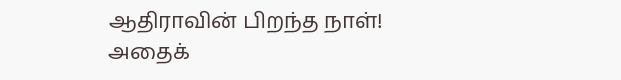ஆதிராவின் பிறந்த நாள்!
அதைக்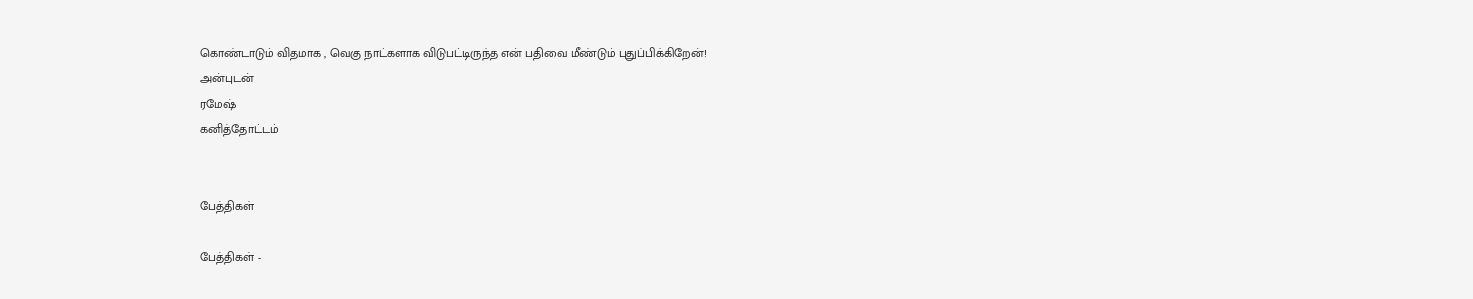கொண்டாடும் விதமாக , வெகு நாட்களாக விடுபட்டிருந்த என் பதிவை மீண்டும் புதுப்பிக்கிறேன்!
அன்புடன்
ரமேஷ்
கனித்தோட்டம்


பேத்திகள்

பேத்திகள் -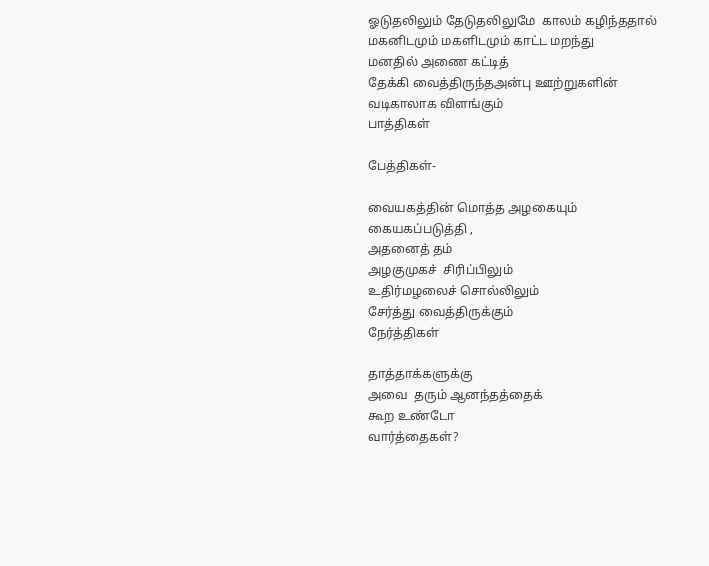ஓடுதலிலும் தேடுதலிலுமே  காலம் கழிந்ததால்
மகனிடமும் மகளிடமும் காட்ட மறந்து
மனதில் அணை கட்டித்
தேக்கி வைத்திருந்தஅன்பு ஊற்றுகளின்
வடிகாலாக விளங்கும்
பாத்திகள்

பேத்திகள்-

வையகத்தின் மொத்த அழகையும்
கையகப்படுத்தி ,
அதனைத் தம்
அழகுமுகச்  சிரிப்பிலும்
உதிர்மழலைச் சொல்லிலும்
சேர்த்து வைத்திருக்கும்
நேர்த்திகள்

தாத்தாக்களுக்கு
அவை  தரும் ஆனந்தத்தைக்
கூற உண்டோ
வார்த்தைகள்?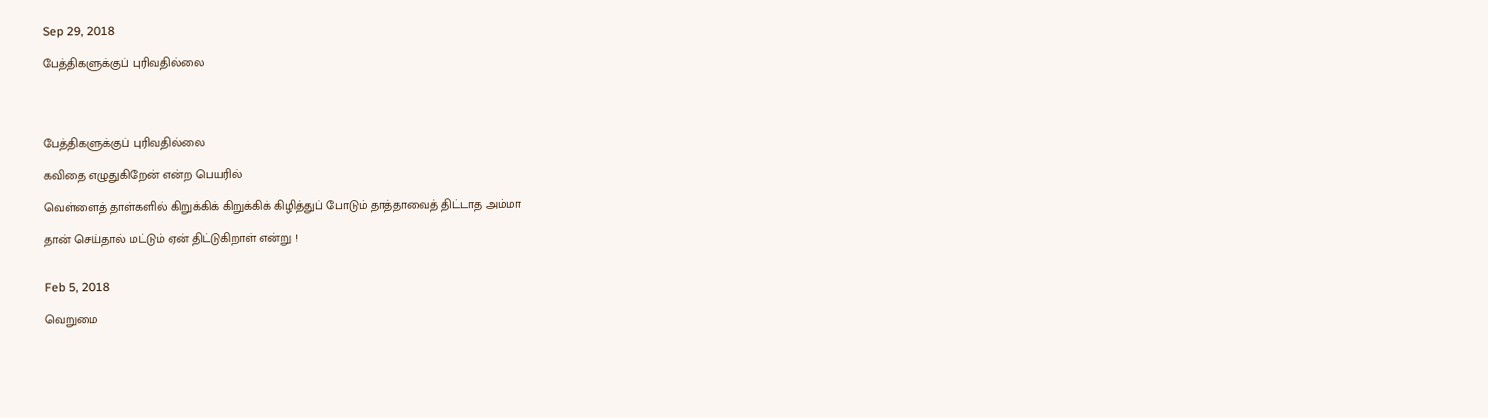Sep 29, 2018

பேத்திகளுக்குப் புரிவதில்லை




பேத்திகளுக்குப் புரிவதில்லை

கவிதை எழுதுகிறேன் என்ற பெயரில்

வெள்ளைத் தாள்களில் கிறுக்கிக் கிறுக்கிக் கிழித்துப் போடும் தாத்தாவைத் திட்டாத அம்மா

தான் செய்தால் மட்டும் ஏன் திட்டுகிறாள் என்று !


Feb 5, 2018

வெறுமை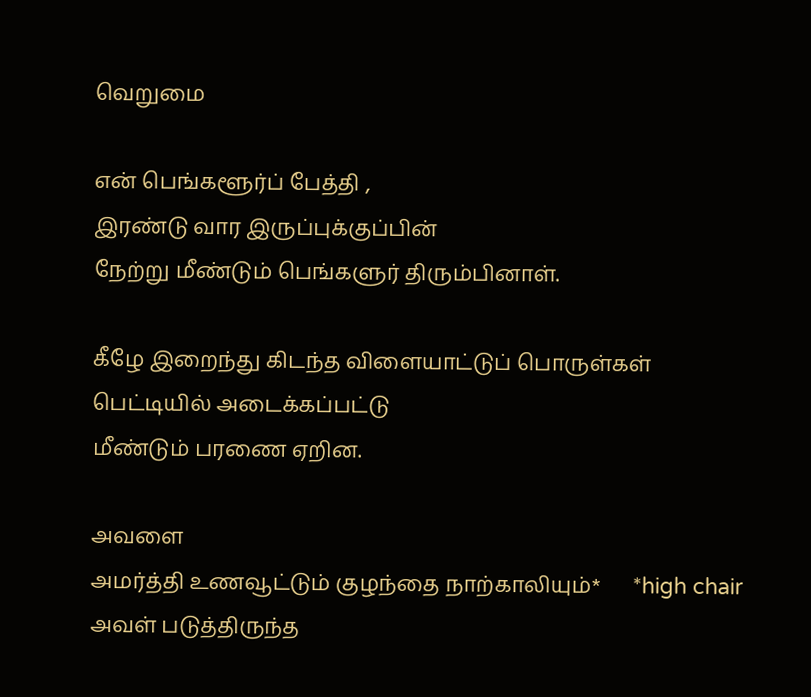வெறுமை

என் பெங்களூர்ப் பேத்தி ,
இரண்டு வார இருப்புக்குப்பின்
நேற்று மீண்டும் பெங்களுர் திரும்பினாள்.

கீழே இறைந்து கிடந்த விளையாட்டுப் பொருள்கள்
பெட்டியில் அடைக்கப்பட்டு
மீண்டும் பரணை ஏறின.

அவளை
அமர்த்தி உணவூட்டும் குழந்தை நாற்காலியும்*      *high chair
அவள் படுத்திருந்த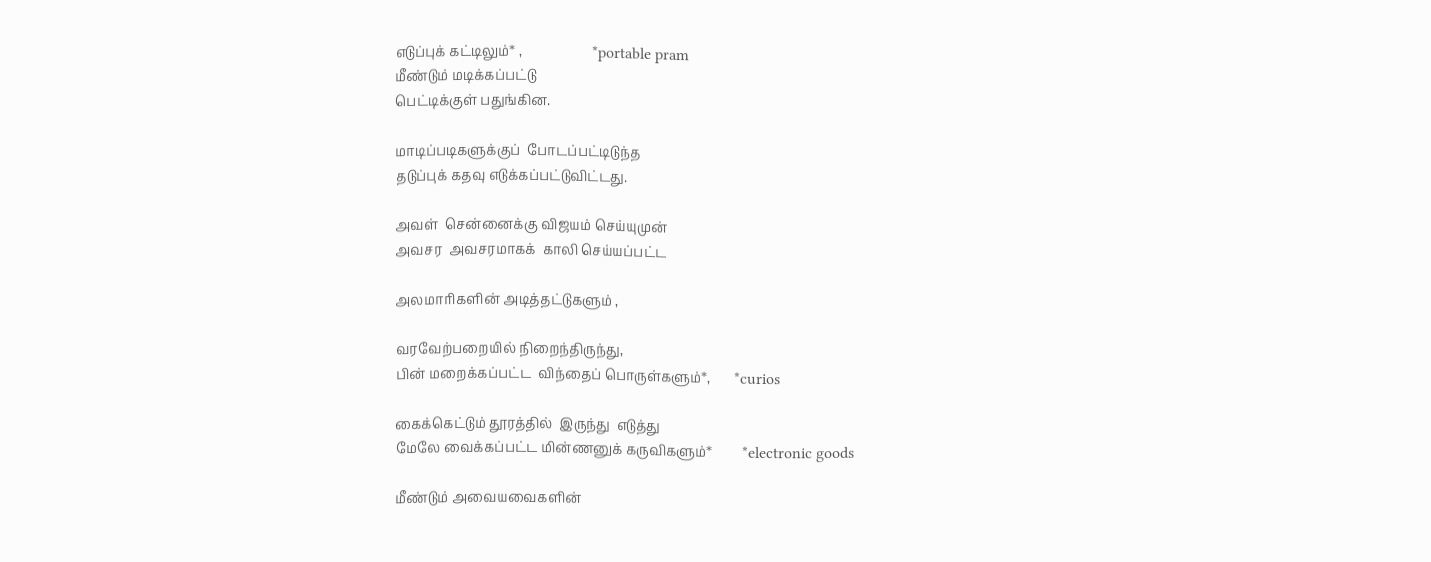எடுப்புக் கட்டிலும்* ,                     *portable pram
மீண்டும் மடிக்கப்பட்டு
பெட்டிக்குள் பதுங்கின.

மாடிப்படிகளுக்குப்  போடப்பட்டிடுந்த
தடுப்புக் கதவு எடுக்கப்பட்டுவிட்டது.

அவள்  சென்னைக்கு விஜயம் செய்யுமுன்
அவசர  அவசரமாகக்  காலி செய்யப்பட்ட

அலமாரிகளின் அடித்தட்டுகளும் ,

வரவேற்பறையில் நிறைந்திருந்து,
பின் மறைக்கப்பட்ட  விந்தைப் பொருள்களும்*,       *curios

கைக்கெட்டும் தூரத்தில்  இருந்து  எடுத்து
மேலே வைக்கப்பட்ட மின்ணனுக் கருவிகளும்*         *electronic goods

மீண்டும் அவையவைகளின்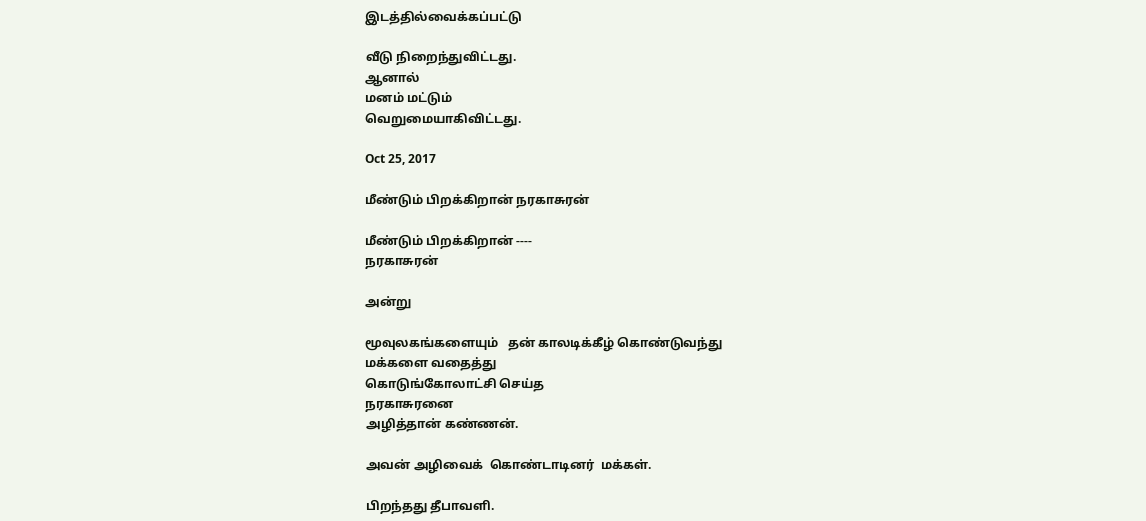இடத்தில்வைக்கப்பட்டு

வீடு நிறைந்துவிட்டது.
ஆனால்
மனம் மட்டும்
வெறுமையாகிவிட்டது.

Oct 25, 2017

மீண்டும் பிறக்கிறான் நரகாசுரன்

மீண்டும் பிறக்கிறான் ----
நரகாசுரன்

அன்று

மூவுலகங்களையும்   தன் காலடிக்கீழ் கொண்டுவந்து
மக்களை வதைத்து
கொடுங்கோலாட்சி செய்த
நரகாசுரனை
அழித்தான் கண்ணன்.

அவன் அழிவைக்  கொண்டாடினர்  மக்கள்.

பிறந்தது தீபாவளி.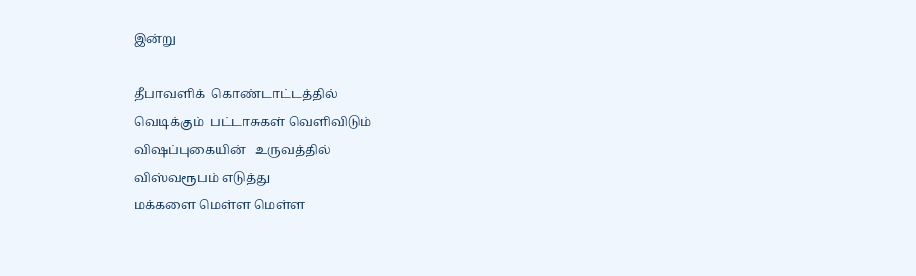இன்று

தீபாவளிக்  கொண்டாட்டத்தில்
வெடிக்கும்  பட்டாசுகள் வெளிவிடும்
விஷப்புகையின்   உருவத்தில்
விஸ்வரூபம் எடுத்து
மக்களை மெள்ள மெள்ள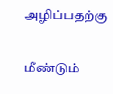அழிப்பதற்கு

மீண்டும்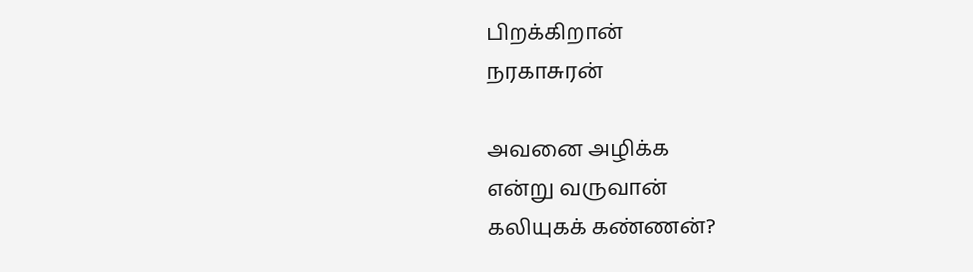பிறக்கிறான்
நரகாசுரன்

அவனை அழிக்க
என்று வருவான்
கலியுகக் கண்ணன்?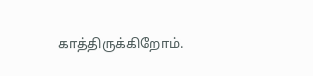காத்திருக்கிறோம்.